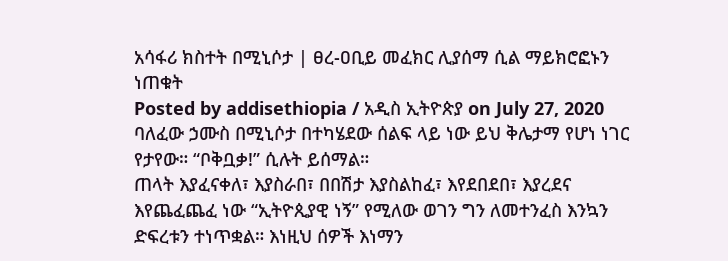አሳፋሪ ክስተት በሚኒሶታ | ፀረ-ዐቢይ መፈክር ሊያሰማ ሲል ማይክሮፎኑን ነጠቁት
Posted by addisethiopia / አዲስ ኢትዮጵያ on July 27, 2020
ባለፈው ኃሙስ በሚኒሶታ በተካሄደው ሰልፍ ላይ ነው ይህ ቅሌታማ የሆነ ነገር የታየው። “ቦቅቧቃ!” ሲሉት ይሰማል።
ጠላት እያፈናቀለ፣ እያስራበ፣ በበሽታ እያስልከፈ፣ እየደበደበ፣ እያረደና እየጨፈጨፈ ነው “ኢትዮጲያዊ ነኝ” የሚለው ወገን ግን ለመተንፈስ እንኳን ድፍረቱን ተነጥቋል። እነዚህ ሰዎች እነማን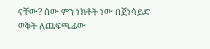ናቸው? ሰው ምን ነክቶት ነው በጀነሳይድ ወቅት ለጨፍጫፊው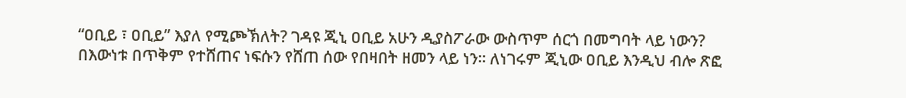“ዐቢይ ፣ ዐቢይ” እያለ የሚጮኽለት? ገዳዩ ጂኒ ዐቢይ አሁን ዲያስፖራው ውስጥም ሰርጎ በመግባት ላይ ነውን?
በእውነቱ በጥቅም የተሸጠና ነፍሱን የሸጠ ሰው የበዛበት ዘመን ላይ ነን። ለነገሩም ጂኒው ዐቢይ እንዲህ ብሎ ጽፎ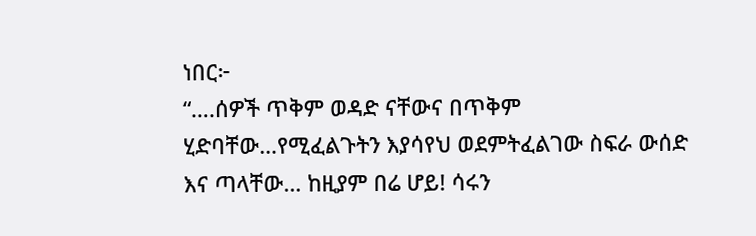ነበር፦
“….ሰዎች ጥቅም ወዳድ ናቸውና በጥቅም ሂድባቸው…የሚፈልጉትን እያሳየህ ወደምትፈልገው ስፍራ ውሰድ እና ጣላቸው… ከዚያም በሬ ሆይ! ሳሩን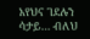አየህና ገደሉን ሳታይ… ብለህ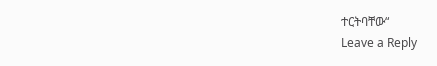ተርትባቸው“
Leave a Reply